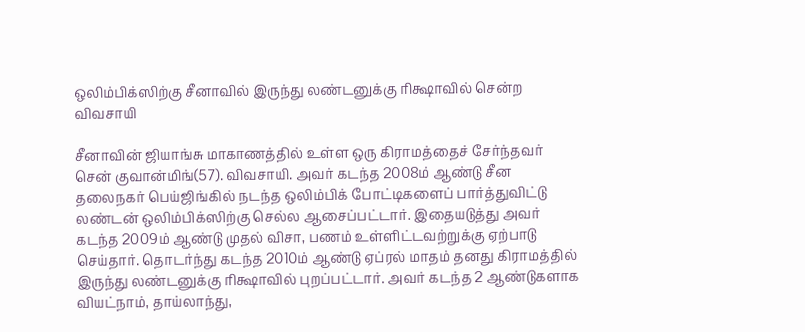ஒலிம்பிக்ஸிற்கு சீனாவில் இருந்து லண்டனுக்கு ரிக்ஷாவில் சென்ற விவசாயி

சீனாவின் ஜியாங்சு மாகாணத்தில் உள்ள ஒரு கிராமத்தைச் சேர்ந்தவர் சென் குவான்மிங்(57). விவசாயி. அவர் கடந்த 2008ம் ஆண்டு சீன தலைநகர் பெய்ஜிங்கில் நடந்த ஒலிம்பிக் போட்டிகளைப் பார்த்துவிட்டு லண்டன் ஒலிம்பிக்ஸிற்கு செல்ல ஆசைப்பட்டார். இதையடுத்து அவர் கடந்த 2009ம் ஆண்டு முதல் விசா, பணம் உள்ளிட்டவற்றுக்கு ஏற்பாடு செய்தார். தொடர்ந்து கடந்த 2010ம் ஆண்டு ஏப்ரல் மாதம் தனது கிராமத்தில் இருந்து லண்டனுக்கு ரிக்ஷாவில் புறப்பட்டார். அவர் கடந்த 2 ஆண்டுகளாக வியட்நாம், தாய்லாந்து,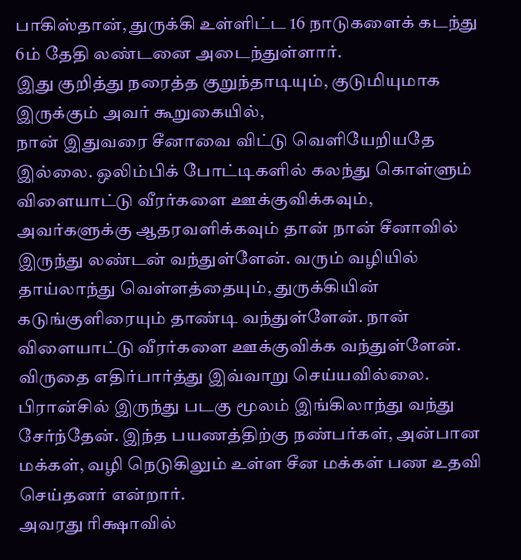பாகிஸ்தான், துருக்கி உள்ளிட்ட 16 நாடுகளைக் கடந்து 6ம் தேதி லண்டனை அடைந்துள்ளார்.
இது குறித்து நரைத்த குறுந்தாடியும், குடுமியுமாக இருக்கும் அவர் கூறுகையில்,
நான் இதுவரை சீனாவை விட்டு வெளியேறியதே இல்லை. ஒலிம்பிக் போட்டிகளில் கலந்து கொள்ளும் விளையாட்டு வீரர்களை ஊக்குவிக்கவும், அவர்களுக்கு ஆதரவளிக்கவும் தான் நான் சீனாவில் இருந்து லண்டன் வந்துள்ளேன். வரும் வழியில் தாய்லாந்து வெள்ளத்தையும், துருக்கியின் கடுங்குளிரையும் தாண்டி வந்துள்ளேன். நான் விளையாட்டு வீரர்களை ஊக்குவிக்க வந்துள்ளேன். விருதை எதிர்பார்த்து இவ்வாறு செய்யவில்லை.
பிரான்சில் இருந்து படகு மூலம் இங்கிலாந்து வந்து சேர்ந்தேன். இந்த பயணத்திற்கு நண்பர்கள், அன்பான மக்கள், வழி நெடுகிலும் உள்ள சீன மக்கள் பண உதவி செய்தனர் என்றார்.
அவரது ரிக்ஷாவில்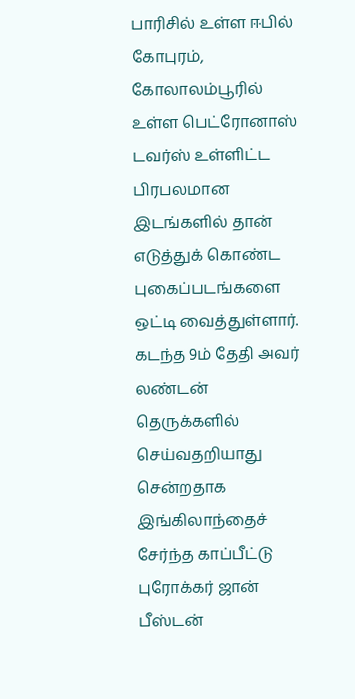பாரிசில் உள்ள ஈபில் கோபுரம், கோலாலம்பூரில் உள்ள பெட்ரோனாஸ் டவர்ஸ் உள்ளிட்ட பிரபலமான இடங்களில் தான் எடுத்துக் கொண்ட புகைப்படங்களை ஒட்டி வைத்துள்ளார். கடந்த 9ம் தேதி அவர் லண்டன் தெருக்களில் செய்வதறியாது சென்றதாக இங்கிலாந்தைச் சேர்ந்த காப்பீட்டு புரோக்கர் ஜான் பீஸ்டன்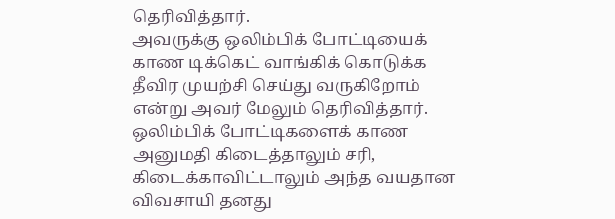தெரிவித்தார்.
அவருக்கு ஒலிம்பிக் போட்டியைக் காண டிக்கெட் வாங்கிக் கொடுக்க தீவிர முயற்சி செய்து வருகிறோம் என்று அவர் மேலும் தெரிவித்தார்.
ஒலிம்பிக் போட்டிகளைக் காண அனுமதி கிடைத்தாலும் சரி, கிடைக்காவிட்டாலும் அந்த வயதான விவசாயி தனது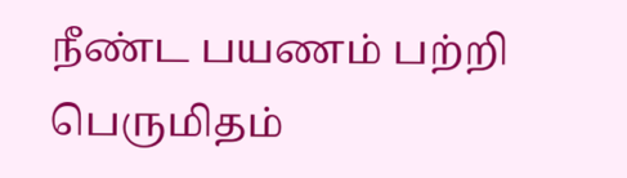நீண்ட பயணம் பற்றி பெருமிதம்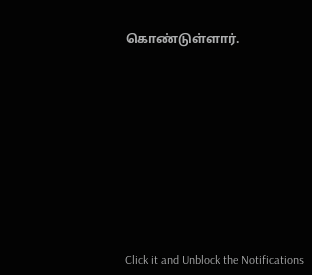கொண்டுள்ளார்.












Click it and Unblock the Notifications